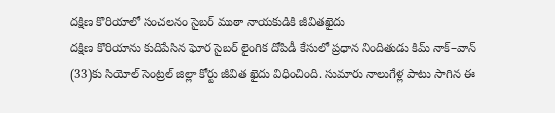దక్షిణ కొరియాలో సంచలనం సైబర్ ముఠా నాయకుడికి జీవితఖైదు
దక్షిణ కొరియాను కుదిపేసిన ఘోర సైబర్ లైంగిక దోపిడీ కేసులో ప్రధాన నిందితుడు కిమ్ నాక్–వాన్ (33)కు సియోల్ సెంట్రల్ జిల్లా కోర్టు జీవిత ఖైదు విధించింది. సుమారు నాలుగేళ్ల పాటు సాగిన ఈ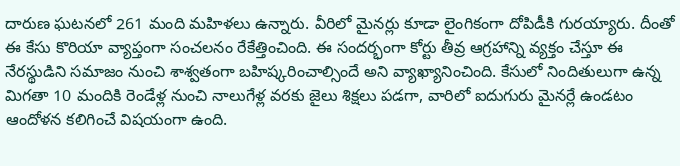దారుణ ఘటనలో 261 మంది మహిళలు ఉన్నారు. వీరిలో మైనర్లు కూడా లైంగికంగా దోపిడీకి గురయ్యారు. దీంతో ఈ కేసు కొరియా వ్యాప్తంగా సంచలనం రేకేత్తించింది. ఈ సందర్భంగా కోర్టు తీవ్ర ఆగ్రహాన్ని వ్యక్తం చేస్తూ ఈ నేరస్థుడిని సమాజం నుంచి శాశ్వతంగా బహిష్కరించాల్సిందే అని వ్యాఖ్యానించింది. కేసులో నిందితులుగా ఉన్న మిగతా 10 మందికి రెండేళ్ల నుంచి నాలుగేళ్ల వరకు జైలు శిక్షలు పడగా, వారిలో ఐదుగురు మైనర్లే ఉండటం ఆందోళన కలిగించే విషయంగా ఉంది.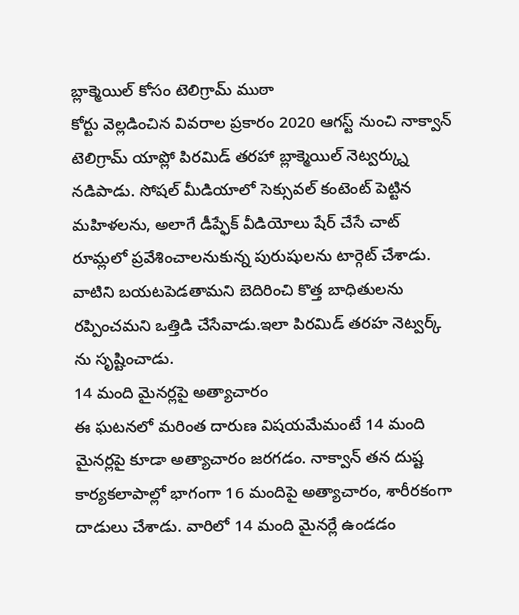బ్లాక్మెయిల్ కోసం టెలిగ్రామ్ ముఠా
కోర్టు వెల్లడించిన వివరాల ప్రకారం 2020 ఆగస్ట్ నుంచి నాక్వాన్ టెలిగ్రామ్ యాప్లో పిరమిడ్ తరహా బ్లాక్మెయిల్ నెట్వర్క్ను నడిపాడు. సోషల్ మీడియాలో సెక్సువల్ కంటెంట్ పెట్టిన మహిళలను, అలాగే డీప్ఫేక్ వీడియోలు షేర్ చేసే చాట్ రూమ్లలో ప్రవేశించాలనుకున్న పురుషులను టార్గెట్ చేశాడు. వాటిని బయటపెడతామని బెదిరించి కొత్త బాధితులను రప్పించమని ఒత్తిడి చేసేవాడు.ఇలా పిరమిడ్ తరహ నెట్వర్క్ ను సృష్టించాడు.
14 మంది మైనర్లపై అత్యాచారం
ఈ ఘటనలో మరింత దారుణ విషయమేమంటే 14 మంది మైనర్లపై కూడా అత్యాచారం జరగడం. నాక్వాన్ తన దుష్ట కార్యకలాపాల్లో భాగంగా 16 మందిపై అత్యాచారం, శారీరకంగా దాడులు చేశాడు. వారిలో 14 మంది మైనర్లే ఉండడం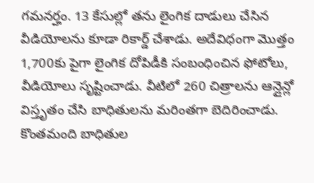గమనర్హం. 13 కేసుల్లో తను లైంగిక దాడులు చేసిన వీడియోలను కూడా రికార్డ్ చేశాడు. అదేవిధంగా మొత్తం 1,700కు పైగా లైంగిక దోపిడీకి సంబంధించిన ఫోటోలు, వీడియోలు సృష్టించాడు. వీటిలో 260 చిత్రాలను ఆన్లైన్లో విస్తృతం చేసి బాధితులను మరింతగా బెదిరించాడు. కొంతమంది బాధితుల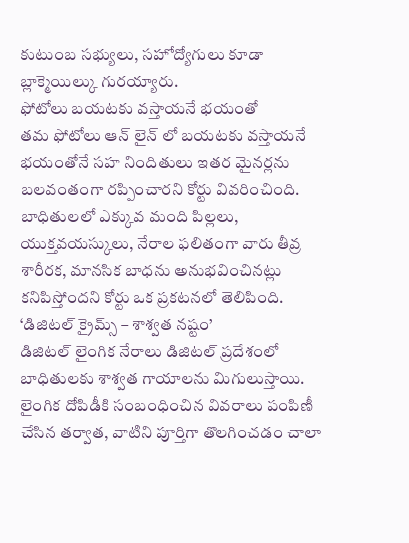కుటుంబ సభ్యులు, సహోద్యోగులు కూడా బ్లాక్మెయిల్కు గురయ్యారు.
ఫోటోలు బయటకు వస్తాయనే భయంతో
తమ ఫోటోలు ఆన్ లైన్ లో బయటకు వస్తాయనే భయంతోనే సహ నిందితులు ఇతర మైనర్లను బలవంతంగా రప్పించారని కోర్టు వివరించింది. బాధితులలో ఎక్కువ మంది పిల్లలు, యుక్తవయస్కులు, నేరాల ఫలితంగా వారు తీవ్ర శారీరక, మానసిక బాధను అనుభవించినట్లు కనిపిస్తోందని కోర్టు ఒక ప్రకటనలో తెలిపింది.
‘డిజిటల్ క్రైమ్స్ – శాశ్వత నష్టం’
డిజిటల్ లైంగిక నేరాలు డిజిటల్ ప్రదేశంలో బాధితులకు శాశ్వత గాయాలను మిగులుస్తాయి. లైంగిక దోపిడీకి సంబంధించిన వివరాలు పంపిణీ చేసిన తర్వాత, వాటిని పూర్తిగా తొలగించడం చాలా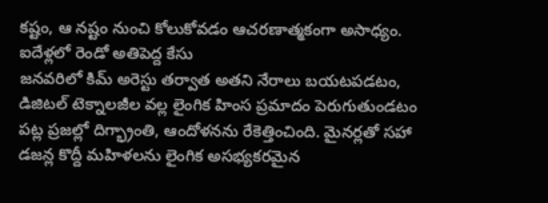కష్టం, ఆ నష్టం నుంచి కోలుకోవడం ఆచరణాత్మకంగా అసాధ్యం.
ఐదేళ్లలో రెండో అతిపెద్ద కేసు
జనవరిలో కిమ్ అరెస్టు తర్వాత అతని నేరాలు బయటపడటం, డిజిటల్ టెక్నాలజీల వల్ల లైంగిక హింస ప్రమాదం పెరుగుతుండటం పట్ల ప్రజల్లో దిగ్భ్రాంతి, ఆందోళనను రేకెత్తించింది. మైనర్లతో సహా డజన్ల కొద్దీ మహిళలను లైంగిక అసభ్యకరమైన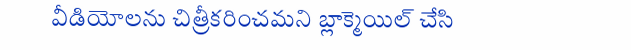వీడియోలను చిత్రీకరించమని బ్లాక్మెయిల్ చేసి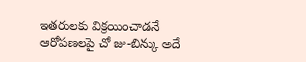ఇతరులకు విక్రయించాడనే ఆరోపణలపై చో జు-బిన్కు అదే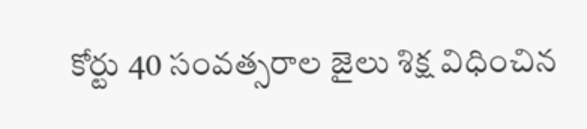కోర్టు 40 సంవత్సరాల జైలు శిక్ష విధించిన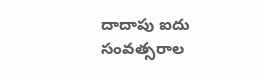దాదాపు ఐదు సంవత్సరాల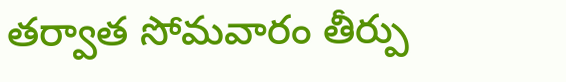తర్వాత సోమవారం తీర్పు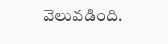వెలువడింది.